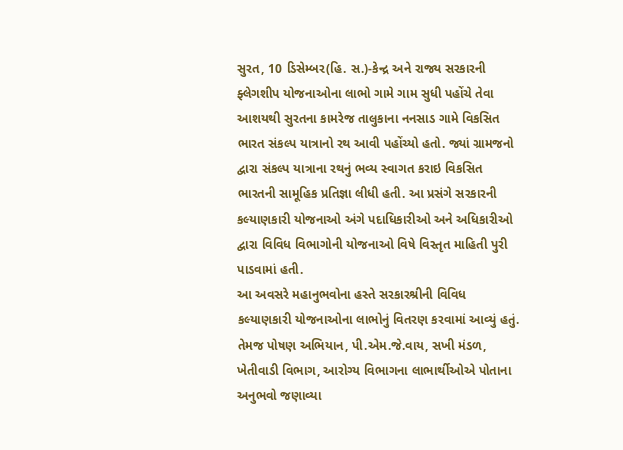સુરત, 10 ડિસેમ્બર(હિ. સ.)-કેન્દ્ર અને રાજ્ય સરકારની ફ્લેગશીપ યોજનાઓના લાભો ગામે ગામ સુધી પહોંચે તેવા આશયથી સુરતના કામરેજ તાલુકાના નનસાડ ગામે વિકસિત ભારત સંકલ્પ યાત્રાનો રથ આવી પહોંચ્યો હતો. જ્યાં ગ્રામજનો દ્વારા સંકલ્પ યાત્રાના રથનું ભવ્ય સ્વાગત કરાઇ વિકસિત ભારતની સામૂહિક પ્રતિજ્ઞા લીધી હતી. આ પ્રસંગે સરકારની કલ્યાણકારી યોજનાઓ અંગે પદાધિકારીઓ અને અધિકારીઓ દ્વારા વિવિધ વિભાગોની યોજનાઓ વિષે વિસ્તૃત માહિતી પુરી પાડવામાં હતી.
આ અવસરે મહાનુભવોના હસ્તે સરકારશ્રીની વિવિધ કલ્યાણકારી યોજનાઓના લાભોનું વિતરણ કરવામાં આવ્યું હતું. તેમજ પોષણ અભિયાન, પી.એમ.જે.વાય, સખી મંડળ, ખેતીવાડી વિભાગ, આરોગ્ય વિભાગના લાભાર્થીઓએ પોતાના અનુભવો જણાવ્યા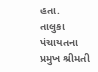હતા.
તાલુકા પંચાયતના પ્રમુખ શ્રીમતી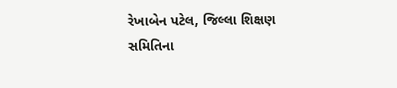રેખાબેન પટેલ, જિલ્લા શિક્ષણ સમિતિના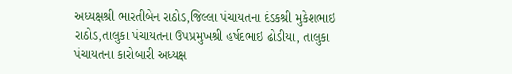અધ્યક્ષશ્રી ભારતીબેન રાઠોડ,જિલ્લા પંચાયતના દંડકશ્રી મુકેશભાઇ રાઠોડ,તાલુકા પંચાયતના ઉપપ્રમુખશ્રી હર્ષદભાઇ ઢોડીયા, તાલુકા પંચાયતના કારોબારી અધ્યક્ષ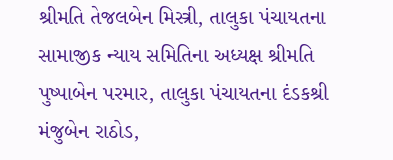શ્રીમતિ તેજલબેન મિસ્ત્રી, તાલુકા પંચાયતના સામાજીક ન્યાય સમિતિના અધ્યક્ષ શ્રીમતિ પુષ્પાબેન પરમાર, તાલુકા પંચાયતના દંડકશ્રી મંજુબેન રાઠોડ,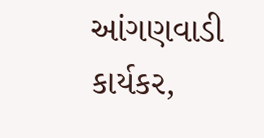આંગણવાડી કાર્યકર,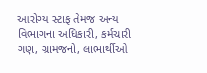આરોગ્ય સ્ટાફ તેમજ અન્ય વિભાગના અધિકારી, કર્મચારી ગણ, ગ્રામજનો, લાભાર્થીઓ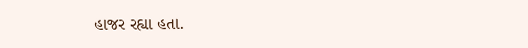હાજર રહ્યા હતા.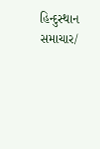હિન્દુસ્થાન સમાચાર/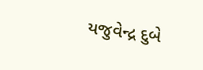યજુવેન્દ્ર દુબે